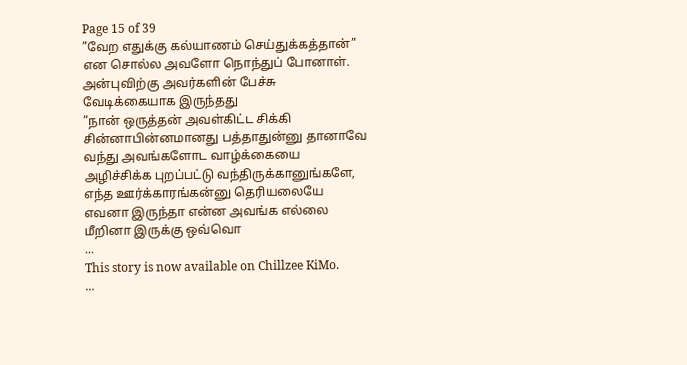Page 15 of 39
”வேற எதுக்கு கல்யாணம் செய்துக்கத்தான்” என சொல்ல அவளோ நொந்துப் போனாள்.
அன்புவிற்கு அவர்களின் பேச்சு வேடிக்கையாக இருந்தது
”நான் ஒருத்தன் அவள்கிட்ட சிக்கி சின்னாபின்னமானது பத்தாதுன்னு தானாவே வந்து அவங்களோட வாழ்க்கையை அழிச்சிக்க புறப்பட்டு வந்திருக்கானுங்களே, எந்த ஊர்க்காரங்கன்னு தெரியலையே எவனா இருந்தா என்ன அவங்க எல்லை மீறினா இருக்கு ஒவ்வொ
...
This story is now available on Chillzee KiMo.
...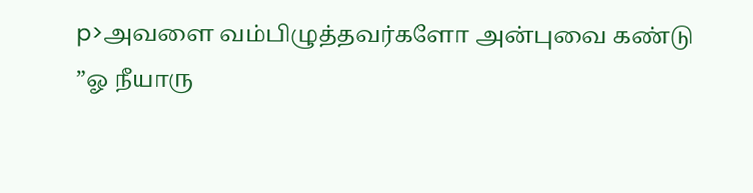p>அவளை வம்பிழுத்தவர்களோ அன்புவை கண்டு
”ஓ நீயாரு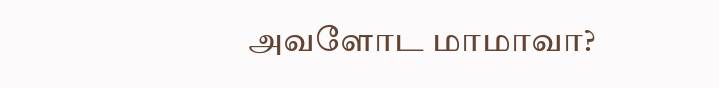அவளோட மாமாவா?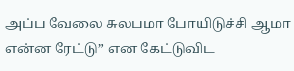அப்ப வேலை சுலபமா போயிடுச்சி ஆமா என்ன ரேட்டு” என கேட்டுவிட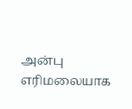அன்பு எரிமலையாக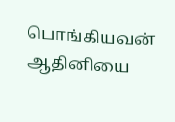பொங்கியவன் ஆதினியை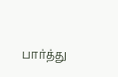பார்த்து